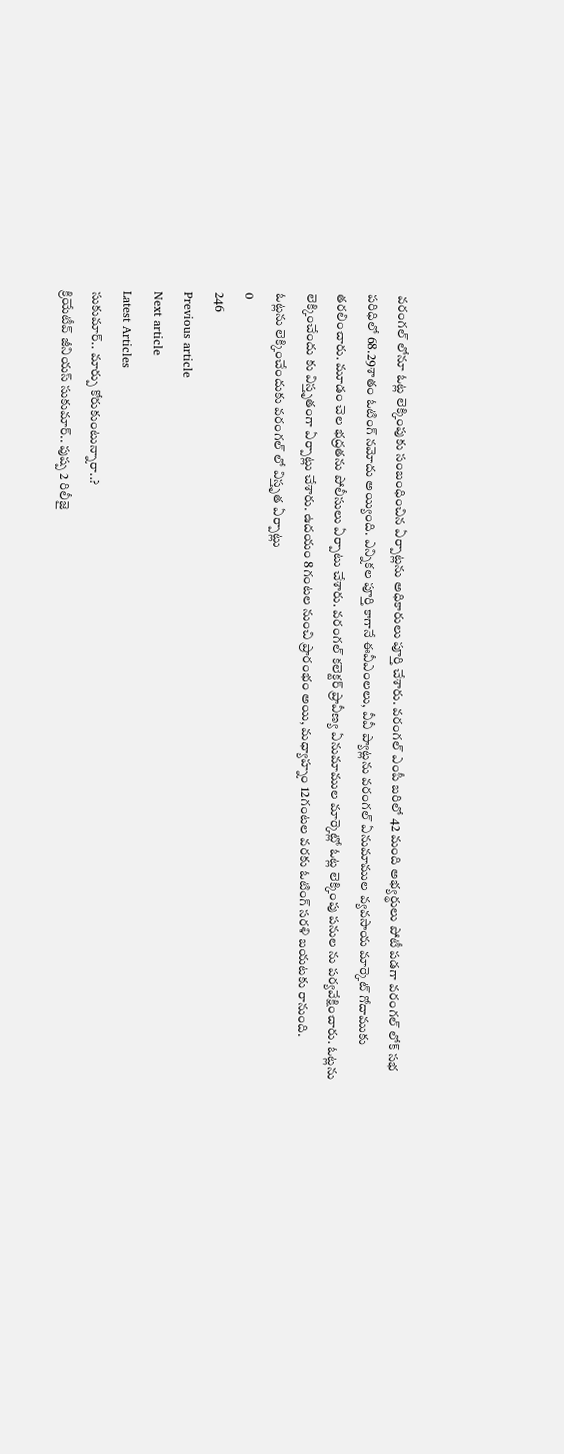వరంగల్ లోనూ ఓట్ల లెక్కింపుకు సంబంధించిన ఏర్పాట్లను అధికారులు పూర్తి చేశారు. వరంగల్ ఎంపీ బరిలో 42 మంది అభ్యర్థులు పోటీ పడగా వరంగల్ లోక్ సభ పరిధిలో 68.29శాతం ఓటింగ్ నమోదు అయ్యింది. ఎన్నికల పూర్తి కాగానే ఈవీఎంలలు, వీవీ ప్యాట్లను వరంగల్ ఏనుమాముల వ్యవసాయ మార్కెట్ గోదాముకు తరలించారు. మూడం చెల భద్రతను పోలీసులు ఏర్పాటు చేశారు. వరంగల్ కలెక్టర్ ప్రావీణ్య ఏనుమాముల మార్కెట్లో ఓట్ల లెక్కింపు పనుల ను పర్యవేక్షించారు. ఓట్లను లెక్కించేందు కు విస్తృతంగా ఏర్పాట్లు చేశారు. ఉదయం 8గంటల నుంచి ప్రారంభం అయి, మధ్యాహ్నం 12గంటల వరకు ఓటింగ్ సరళి బయటకు రానుంది.
ఓట్లను లెక్కించేందుకు వరంగల్ లో విస్తృత ఏర్పాట్లు
0
246
Previous article
Next article
Latest Articles
సుకుమార్.. మార్పు కోరుకుంటున్నారా..?
క్రియేటీవ్ జీనియస్ సుకుమార్.. పుష్ప 2 రిలీజై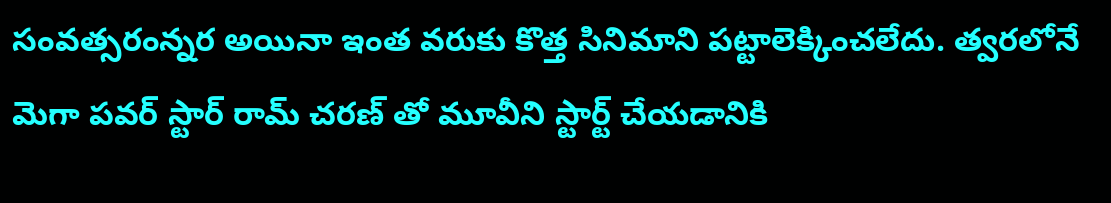సంవత్సరంన్నర అయినా ఇంత వరుకు కొత్త సినిమాని పట్టాలెక్కించలేదు. త్వరలోనే మెగా పవర్ స్టార్ రామ్ చరణ్ తో మూవీని స్టార్ట్ చేయడానికి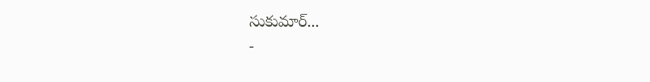సుకుమార్...
-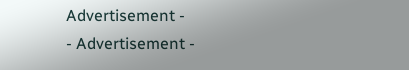Advertisement -
- Advertisement -